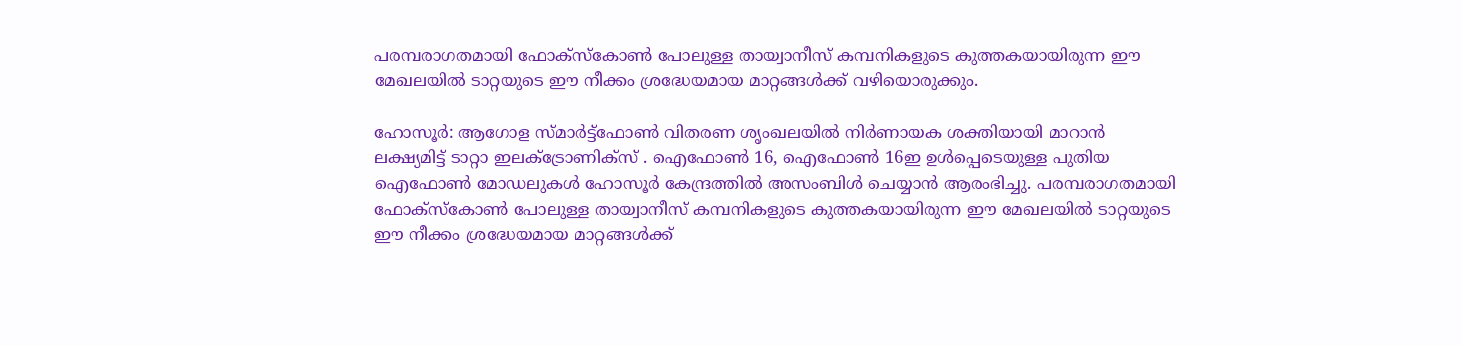പരമ്പരാഗതമായി ഫോക്സ്കോണ്‍ പോലുള്ള തായ്വാനീസ് കമ്പനികളുടെ കുത്തകയായിരുന്ന ഈ മേഖലയില്‍ ടാറ്റയുടെ ഈ നീക്കം ശ്രദ്ധേയമായ മാറ്റങ്ങള്‍ക്ക് വഴിയൊരുക്കും.

ഹോസൂര്‍: ആഗോള സ്മാര്‍ട്ട്ഫോണ്‍ വിതരണ ശൃംഖലയില്‍ നിര്‍ണായക ശക്തിയായി മാറാന്‍ ലക്ഷ്യമിട്ട് ടാറ്റാ ഇലക്ട്രോണിക്സ് . ഐഫോണ്‍ 16, ഐഫോണ്‍ 16ഇ ഉള്‍പ്പെടെയുള്ള പുതിയ ഐഫോണ്‍ മോഡലുകള്‍ ഹോസൂര്‍ കേന്ദ്രത്തില്‍ അസംബിള്‍ ചെയ്യാന്‍ ആരംഭിച്ചു. പരമ്പരാഗതമായി ഫോക്സ്കോണ്‍ പോലുള്ള തായ്വാനീസ് കമ്പനികളുടെ കുത്തകയായിരുന്ന ഈ മേഖലയില്‍ ടാറ്റയുടെ ഈ നീക്കം ശ്രദ്ധേയമായ മാറ്റങ്ങള്‍ക്ക്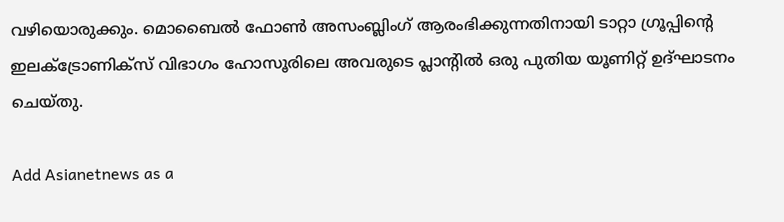വഴിയൊരുക്കും. മൊബൈല്‍ ഫോണ്‍ അസംബ്ലിംഗ് ആരംഭിക്കുന്നതിനായി ടാറ്റാ ഗ്രൂപ്പിന്‍റെ ഇലക്ട്രോണിക്സ് വിഭാഗം ഹോസൂരിലെ അവരുടെ പ്ലാന്‍റില്‍ ഒരു പുതിയ യൂണിറ്റ് ഉദ്ഘാടനം ചെയ്തു.

Add Asianetnews as a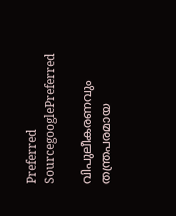Preferred SourcegooglePreferred

വിപുലീകരണവും തന്ത്രപരമായ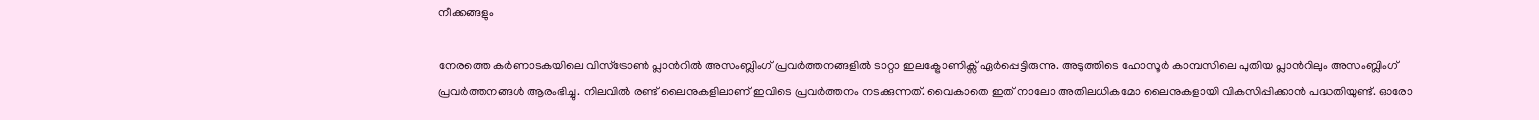നീക്കങ്ങളും

നേരത്തെ കര്‍ണാടകയിലെ വിസ്ട്രോണ്‍ പ്ലാന്‍റില്‍ അസംബ്ലിംഗ് പ്രവര്‍ത്തനങ്ങളില്‍ ടാറ്റാ ഇലക്ട്രോണിക്സ് ഏര്‍പ്പെട്ടിരുന്നു. അടുത്തിടെ ഹോസൂര്‍ കാമ്പസിലെ പുതിയ പ്ലാന്‍റിലും അസംബ്ലിംഗ് പ്രവര്‍ത്തനങ്ങള്‍ ആരംഭിച്ചു. നിലവില്‍ രണ്ട് ലൈനുകളിലാണ് ഇവിടെ പ്രവര്‍ത്തനം നടക്കുന്നത്. വൈകാതെ ഇത് നാലോ അതിലധികമോ ലൈനുകളായി വികസിപ്പിക്കാന്‍ പദ്ധതിയുണ്ട്. ഓരോ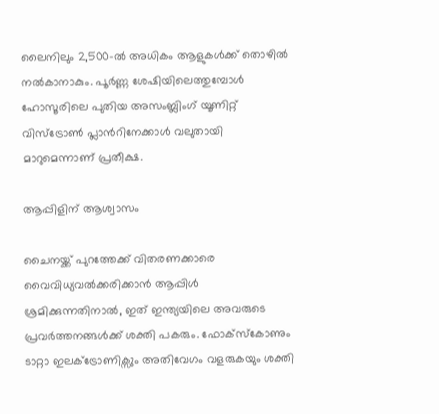ലൈനിലും 2,500-ല്‍ അധികം ആളുകള്‍ക്ക് തൊഴില്‍ നല്‍കാനാകും. പൂര്‍ണ്ണ ശേഷിയിലെത്തുമ്പോള്‍ ഹോസൂരിലെ പുതിയ അസംബ്ലിംഗ് യൂണിറ്റ് വിസ്ട്രോണ്‍ പ്ലാന്‍റിനേക്കാള്‍ വലുതായി മാറുമെന്നാണ് പ്രതീക്ഷ.

ആപ്പിളിന് ആശ്വാസം

ചൈനയ്ക്ക് പുറത്തേക്ക് വിതരണക്കാരെ വൈവിധ്യവല്‍ക്കരിക്കാന്‍ ആപ്പിള്‍ ശ്രമിക്കുന്നതിനാല്‍, ഇത് ഇന്ത്യയിലെ അവരുടെ പ്രവര്‍ത്തനങ്ങള്‍ക്ക് ശക്തി പകരും. ഫോക്സ്കോണും ടാറ്റാ ഇലക്ട്രോണിക്സും അതിവേഗം വളരുകയും ശക്തി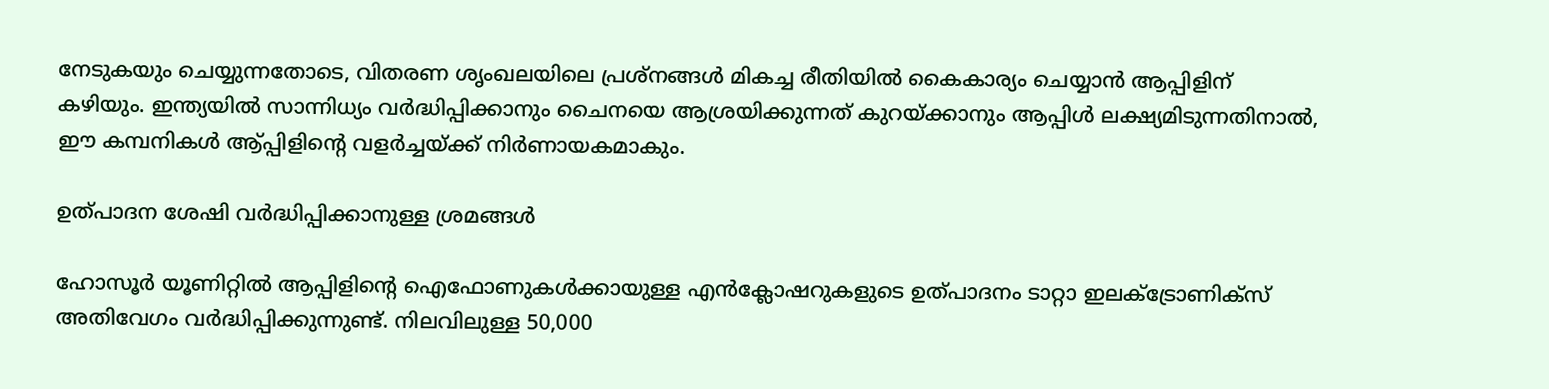നേടുകയും ചെയ്യുന്നതോടെ, വിതരണ ശൃംഖലയിലെ പ്രശ്നങ്ങള്‍ മികച്ച രീതിയില്‍ കൈകാര്യം ചെയ്യാന്‍ ആപ്പിളിന് കഴിയും. ഇന്ത്യയില്‍ സാന്നിധ്യം വര്‍ദ്ധിപ്പിക്കാനും ചൈനയെ ആശ്രയിക്കുന്നത് കുറയ്ക്കാനും ആപ്പിള്‍ ലക്ഷ്യമിടുന്നതിനാല്‍, ഈ കമ്പനികള്‍ ആ്പ്പിളിന്‍റെ വളര്‍ച്ചയ്ക്ക് നിര്‍ണായകമാകും.

ഉത്പാദന ശേഷി വര്‍ദ്ധിപ്പിക്കാനുള്ള ശ്രമങ്ങള്‍

ഹോസൂര്‍ യൂണിറ്റില്‍ ആപ്പിളിന്‍റെ ഐഫോണുകള്‍ക്കായുള്ള എന്‍ക്ലോഷറുകളുടെ ഉത്പാദനം ടാറ്റാ ഇലക്ട്രോണിക്സ് അതിവേഗം വര്‍ദ്ധിപ്പിക്കുന്നുണ്ട്. നിലവിലുള്ള 50,000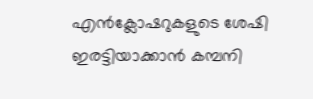എന്‍ക്ലോഷറുകളുടെ ശേഷി ഇരട്ടിയാക്കാന്‍ കമ്പനി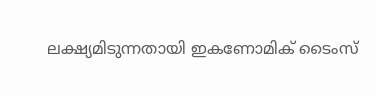ലക്ഷ്യമിടുന്നതായി ഇകണോമിക് ടൈംസ്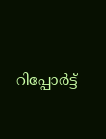റിപ്പോര്‍ട്ട്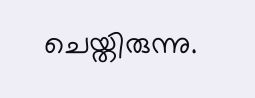ചെയ്തിരുന്നു.